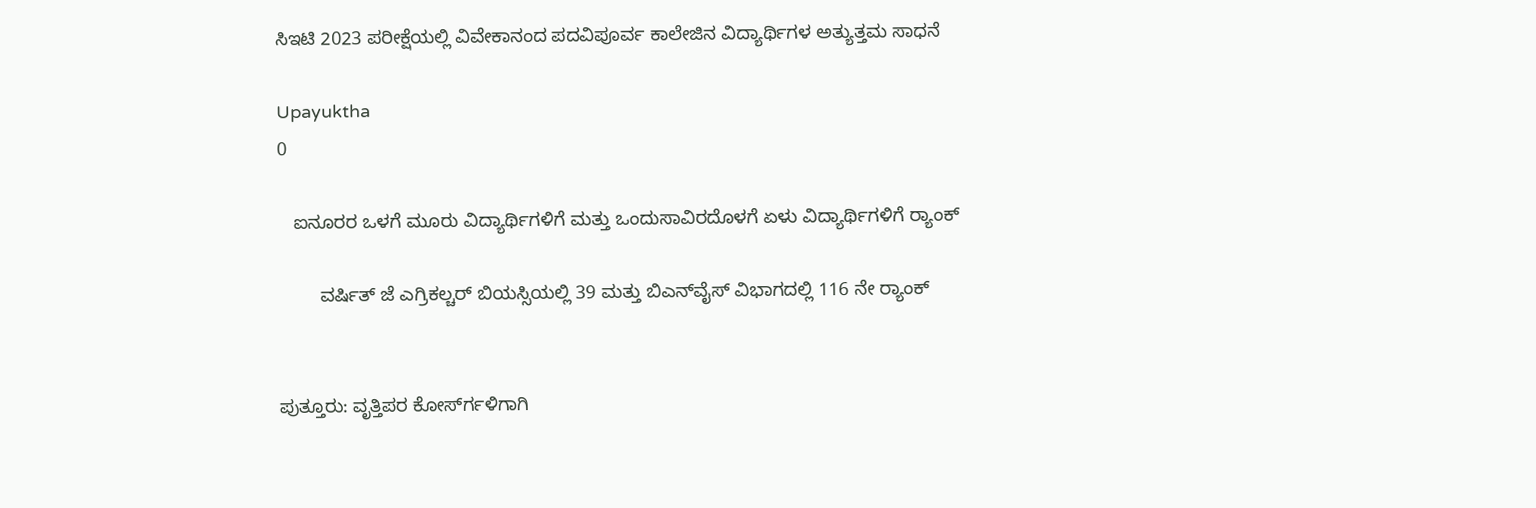ಸಿಇಟಿ 2023 ಪರೀಕ್ಷೆಯಲ್ಲಿ ವಿವೇಕಾನಂದ ಪದವಿಪೂರ್ವ ಕಾಲೇಜಿನ ವಿದ್ಯಾರ್ಥಿಗಳ ಅತ್ಯುತ್ತಮ ಸಾಧನೆ

Upayuktha
0

   ಐನೂರರ ಒಳಗೆ ಮೂರು ವಿದ್ಯಾರ್ಥಿಗಳಿಗೆ ಮತ್ತು ಒಂದುಸಾವಿರದೊಳಗೆ ಏಳು ವಿದ್ಯಾರ್ಥಿಗಳಿಗೆ ರ್‍ಯಾಂಕ್‌

        ವರ್ಷಿತ್‍ ಜೆ ಎಗ್ರಿಕಲ್ಚರ್ ಬಿಯಸ್ಸಿಯಲ್ಲಿ 39 ಮತ್ತು ಬಿಎನ್‍ವೈಸ್ ವಿಭಾಗದಲ್ಲಿ 116 ನೇ ರ್‍ಯಾಂಕ್‌


ಪುತ್ತೂರು: ವೃತ್ತಿಪರ ಕೋರ್ಸ್‍ಗಳಿಗಾಗಿ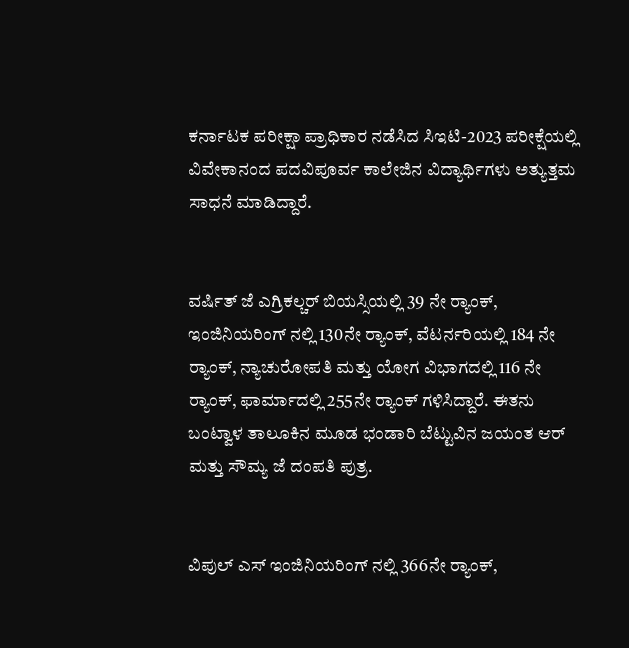ಕರ್ನಾಟಕ ಪರೀಕ್ಷಾ ಪ್ರಾಧಿಕಾರ ನಡೆಸಿದ ಸಿಇಟಿ-2023 ಪರೀಕ್ಷೆಯಲ್ಲಿ ವಿವೇಕಾನಂದ ಪದವಿಪೂರ್ವ ಕಾಲೇಜಿನ ವಿದ್ಯಾರ್ಥಿಗಳು ಅತ್ಯುತ್ತಮ ಸಾಧನೆ ಮಾಡಿದ್ದಾರೆ.


ವರ್ಷಿತ್‍ ಜೆ ಎಗ್ರಿಕಲ್ಚರ್ ಬಿಯಸ್ಸಿಯಲ್ಲಿ 39 ನೇ ರ್‍ಯಾಂಕ್‌, ಇಂಜಿನಿಯರಿಂಗ್ ನಲ್ಲಿ 130ನೇ ರ್‍ಯಾಂಕ್‌, ವೆಟರ್ನರಿಯಲ್ಲಿ 184 ನೇ ರ್‍ಯಾಂಕ್‌, ನ್ಯಾಚುರೋಪತಿ ಮತ್ತು ಯೋಗ ವಿಭಾಗದಲ್ಲಿ 116 ನೇ ರ್‍ಯಾಂಕ್‌, ಫಾರ್ಮಾದಲ್ಲಿ 255ನೇ ರ್‍ಯಾಂಕ್‌ ಗಳಿಸಿದ್ದಾರೆ. ಈತನು ಬಂಟ್ವಾಳ ತಾಲೂಕಿನ ಮೂಡ ಭಂಡಾರಿ ಬೆಟ್ಟುವಿನ ಜಯಂತ ಆರ್ ಮತ್ತು ಸೌಮ್ಯ ಜೆ ದಂಪತಿ ಪುತ್ರ.


ವಿಪುಲ್‍ ಎಸ್‍ ಇಂಜಿನಿಯರಿಂಗ್ ನಲ್ಲಿ 366ನೇ ರ್‍ಯಾಂಕ್‌,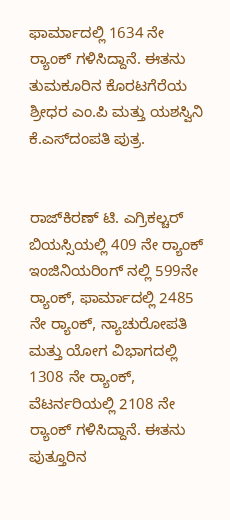ಫಾರ್ಮಾದಲ್ಲಿ 1634 ನೇ ರ್‍ಯಾಂಕ್‌ ಗಳಿಸಿದ್ದಾನೆ. ಈತನು ತುಮಕೂರಿನ ಕೊರಟಗೆರೆಯ ಶ್ರೀಧರ ಎಂ.ಪಿ ಮತ್ತು ಯಶಸ್ವಿನಿ ಕೆ.ಎಸ್‍ದಂಪತಿ ಪುತ್ರ.


ರಾಜ್‍ಕಿರಣ್‍ ಟಿ. ಎಗ್ರಿಕಲ್ಚರ್ ಬಿಯಸ್ಸಿಯಲ್ಲಿ 409 ನೇ ರ್‍ಯಾಂಕ್‌ ಇಂಜಿನಿಯರಿಂಗ್ ನಲ್ಲಿ 599ನೇ ರ್‍ಯಾಂಕ್‌, ಫಾರ್ಮಾದಲ್ಲಿ 2485 ನೇ ರ್‍ಯಾಂಕ್‌, ನ್ಯಾಚುರೋಪತಿ ಮತ್ತು ಯೋಗ ವಿಭಾಗದಲ್ಲಿ 1308 ನೇ ರ್‍ಯಾಂಕ್‌, ವೆಟರ್ನರಿಯಲ್ಲಿ 2108 ನೇ ರ್‍ಯಾಂಕ್‌ ಗಳಿಸಿದ್ದಾನೆ. ಈತನು ಪುತ್ತೂರಿನ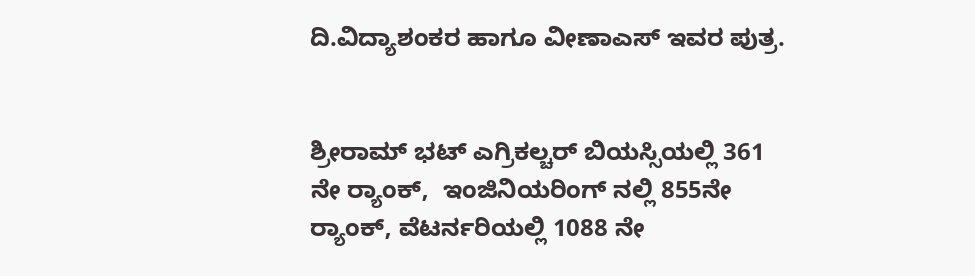ದಿ.ವಿದ್ಯಾಶಂಕರ ಹಾಗೂ ವೀಣಾಎಸ್‍ ಇವರ ಪುತ್ರ.


ಶ್ರೀರಾಮ್ ಭಟ್‍ ಎಗ್ರಿಕಲ್ಚರ್ ಬಿಯಸ್ಸಿಯಲ್ಲಿ 361 ನೇ ರ್‍ಯಾಂಕ್‌,  ಇಂಜಿನಿಯರಿಂಗ್ ನಲ್ಲಿ 855ನೇ ರ್‍ಯಾಂಕ್‌, ವೆಟರ್ನರಿಯಲ್ಲಿ 1088 ನೇ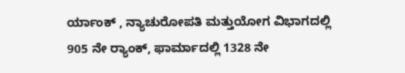ರ್ಯಾಂಕ್ , ನ್ಯಾಚುರೋಪತಿ ಮತ್ತುಯೋಗ ವಿಭಾಗದಲ್ಲಿ 905 ನೇ ರ್‍ಯಾಂಕ್‌, ಫಾರ್ಮಾದಲ್ಲಿ 1328 ನೇ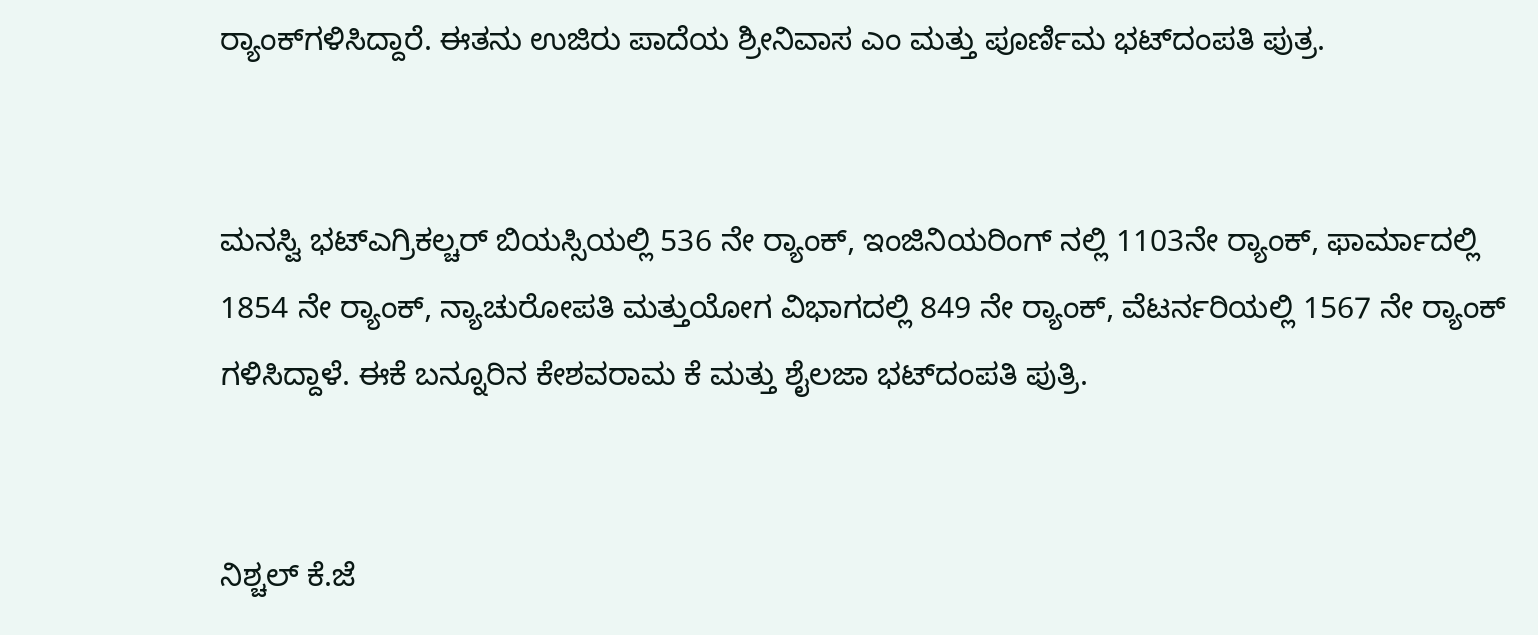ರ್‍ಯಾಂಕ್‌ಗಳಿಸಿದ್ದಾರೆ. ಈತನು ಉಜಿರು ಪಾದೆಯ ಶ್ರೀನಿವಾಸ ಎಂ ಮತ್ತು ಪೂರ್ಣಿಮ ಭಟ್‍ದಂಪತಿ ಪುತ್ರ.


ಮನಸ್ವಿ ಭಟ್‍ಎಗ್ರಿಕಲ್ಚರ್ ಬಿಯಸ್ಸಿಯಲ್ಲಿ 536 ನೇ ರ್‍ಯಾಂಕ್‌, ಇಂಜಿನಿಯರಿಂಗ್ ನಲ್ಲಿ 1103ನೇ ರ್‍ಯಾಂಕ್‌, ಫಾರ್ಮಾದಲ್ಲಿ 1854 ನೇ ರ್‍ಯಾಂಕ್‌, ನ್ಯಾಚುರೋಪತಿ ಮತ್ತುಯೋಗ ವಿಭಾಗದಲ್ಲಿ 849 ನೇ ರ್‍ಯಾಂಕ್‌, ವೆಟರ್ನರಿಯಲ್ಲಿ 1567 ನೇ ರ್‍ಯಾಂಕ್‌ ಗಳಿಸಿದ್ದಾಳೆ. ಈಕೆ ಬನ್ನೂರಿನ ಕೇಶವರಾಮ ಕೆ ಮತ್ತು ಶೈಲಜಾ ಭಟ್‍ದಂಪತಿ ಪುತ್ರಿ.


ನಿಶ್ಚಲ್‍ ಕೆ.ಜೆ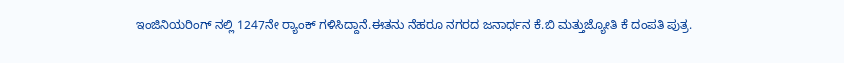ಇಂಜಿನಿಯರಿಂಗ್ ನಲ್ಲಿ 1247ನೇ ರ್‍ಯಾಂಕ್‌ ಗಳಿಸಿದ್ದಾನೆ.ಈತನು ನೆಹರೂ ನಗರದ ಜನಾರ್ಧನ ಕೆ.ಬಿ ಮತ್ತುಜ್ಯೋತಿ ಕೆ ದಂಪತಿ ಪುತ್ರ.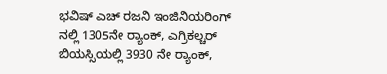ಭವಿಷ್ ಎಚ್‍ ರಜನಿ ಇಂಜಿನಿಯರಿಂಗ್ ನಲ್ಲಿ 1305ನೇ ರ್‍ಯಾಂಕ್‌, ಎಗ್ರಿಕಲ್ಚರ್ ಬಿಯಸ್ಸಿಯಲ್ಲಿ 3930 ನೇ ರ್‍ಯಾಂಕ್‌,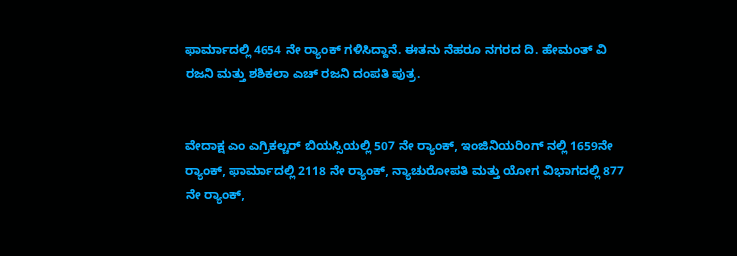ಫಾರ್ಮಾದಲ್ಲಿ 4654 ನೇ ರ್‍ಯಾಂಕ್‌ ಗಳಿಸಿದ್ದಾನೆ. ಈತನು ನೆಹರೂ ನಗರದ ದಿ. ಹೇಮಂತ್ ವಿ ರಜನಿ ಮತ್ತು ಶಶಿಕಲಾ ಎಚ್‍ ರಜನಿ ದಂಪತಿ ಪುತ್ರ.


ವೇದಾಕ್ಷ ಎಂ ಎಗ್ರಿಕಲ್ಚರ್ ಬಿಯಸ್ಸಿಯಲ್ಲಿ 507 ನೇ ರ್‍ಯಾಂಕ್‌, ಇಂಜಿನಿಯರಿಂಗ್ ನಲ್ಲಿ 1659ನೇ ರ್‍ಯಾಂಕ್‌, ಫಾರ್ಮಾದಲ್ಲಿ 2118 ನೇ ರ್‍ಯಾಂಕ್‌, ನ್ಯಾಚುರೋಪತಿ ಮತ್ತು ಯೋಗ ವಿಭಾಗದಲ್ಲಿ 877 ನೇ ರ್‍ಯಾಂಕ್‌,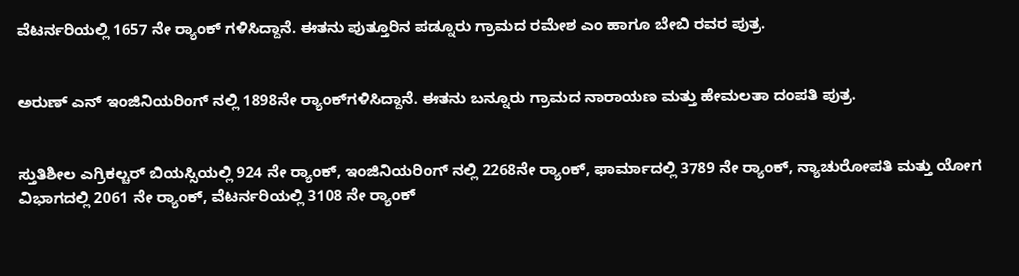ವೆಟರ್ನರಿಯಲ್ಲಿ 1657 ನೇ ರ್‍ಯಾಂಕ್‌ ಗಳಿಸಿದ್ದಾನೆ. ಈತನು ಪುತ್ತೂರಿನ ಪಡ್ನೂರು ಗ್ರಾಮದ ರಮೇಶ ಎಂ ಹಾಗೂ ಬೇಬಿ ರವರ ಪುತ್ರ.


ಅರುಣ್‍ ಎನ್‍ ಇಂಜಿನಿಯರಿಂಗ್ ನಲ್ಲಿ 1898ನೇ ರ್‍ಯಾಂಕ್‌ಗಳಿಸಿದ್ದಾನೆ. ಈತನು ಬನ್ನೂರು ಗ್ರಾಮದ ನಾರಾಯಣ ಮತ್ತು ಹೇಮಲತಾ ದಂಪತಿ ಪುತ್ರ.


ಸ್ತುತಿಶೀಲ ಎಗ್ರಿಕಲ್ಚರ್ ಬಿಯಸ್ಸಿಯಲ್ಲಿ 924 ನೇ ರ್‍ಯಾಂಕ್‌, ಇಂಜಿನಿಯರಿಂಗ್ ನಲ್ಲಿ 2268ನೇ ರ್‍ಯಾಂಕ್‌, ಫಾರ್ಮಾದಲ್ಲಿ 3789 ನೇ ರ್‍ಯಾಂಕ್‌, ನ್ಯಾಚುರೋಪತಿ ಮತ್ತು ಯೋಗ ವಿಭಾಗದಲ್ಲಿ 2061 ನೇ ರ್‍ಯಾಂಕ್‌, ವೆಟರ್ನರಿಯಲ್ಲಿ 3108 ನೇ ರ್‍ಯಾಂಕ್‌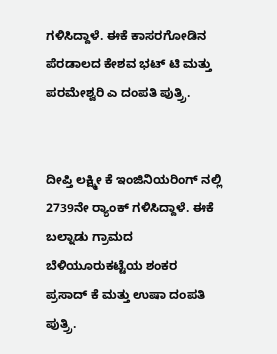ಗಳಿಸಿದ್ದಾಳೆ. ಈಕೆ ಕಾಸರಗೋಡಿನ ಪೆರಡಾಲದ ಕೇಶವ ಭಟ್ ಟಿ ಮತ್ತು ಪರಮೇಶ್ವರಿ ಎ ದಂಪತಿ ಪುತ್ರ್ರಿ.


ದೀಪ್ತಿ ಲಕ್ಷ್ಮೀ ಕೆ ಇಂಜಿನಿಯರಿಂಗ್ ನಲ್ಲಿ 2739ನೇ ರ್‍ಯಾಂಕ್‌ ಗಳಿಸಿದ್ದಾಳೆ. ಈಕೆ ಬಲ್ನಾಡು ಗ್ರಾಮದ ಬೆಳಿಯೂರುಕಟ್ಟೆಯ ಶಂಕರ ಪ್ರಸಾದ್ ಕೆ ಮತ್ತು ಉಷಾ ದಂಪತಿ ಪುತ್ರ್ರಿ.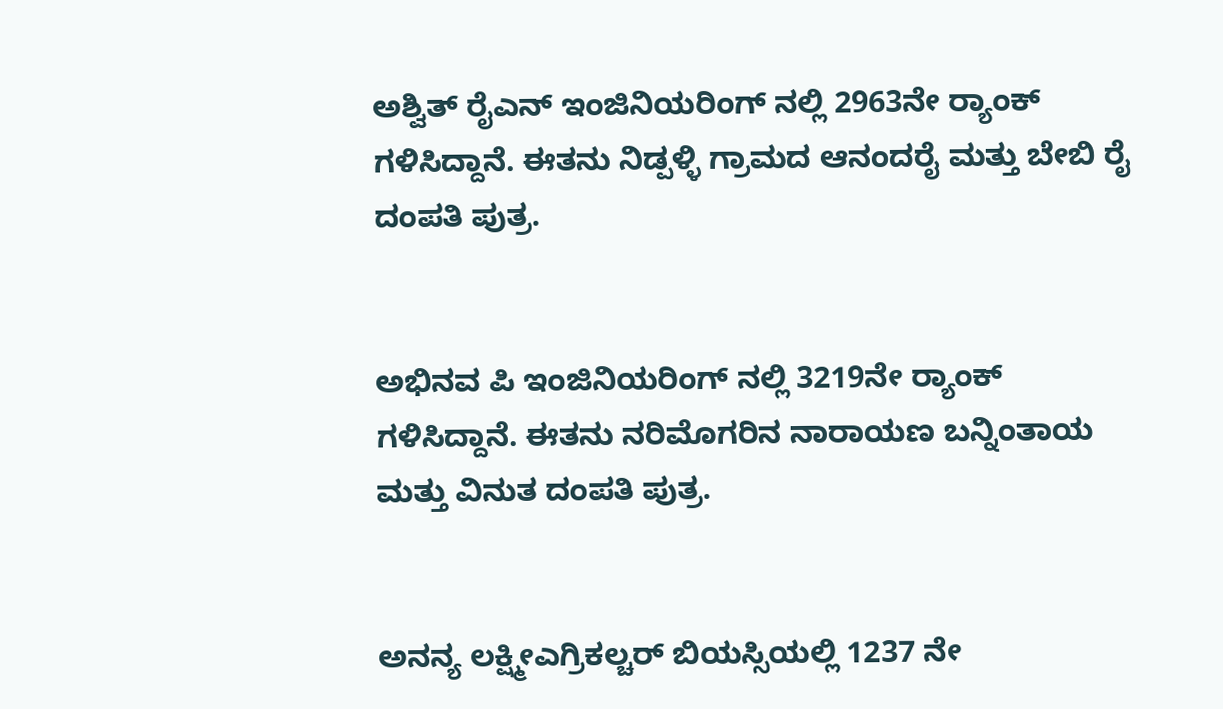ಅಶ್ವಿತ್ ರೈಎನ್‍ ಇಂಜಿನಿಯರಿಂಗ್ ನಲ್ಲಿ 2963ನೇ ರ್‍ಯಾಂಕ್‌ ಗಳಿಸಿದ್ದಾನೆ. ಈತನು ನಿಡ್ಪಳ್ಳಿ ಗ್ರಾಮದ ಆನಂದರೈ ಮತ್ತು ಬೇಬಿ ರೈ ದಂಪತಿ ಪುತ್ರ.


ಅಭಿನವ ಪಿ ಇಂಜಿನಿಯರಿಂಗ್ ನಲ್ಲಿ 3219ನೇ ರ್‍ಯಾಂಕ್‌ ಗಳಿಸಿದ್ದಾನೆ. ಈತನು ನರಿಮೊಗರಿನ ನಾರಾಯಣ ಬನ್ನಿಂತಾಯ ಮತ್ತು ವಿನುತ ದಂಪತಿ ಪುತ್ರ.


ಅನನ್ಯ ಲಕ್ಷ್ಮೀಎಗ್ರಿಕಲ್ಚರ್ ಬಿಯಸ್ಸಿಯಲ್ಲಿ 1237 ನೇ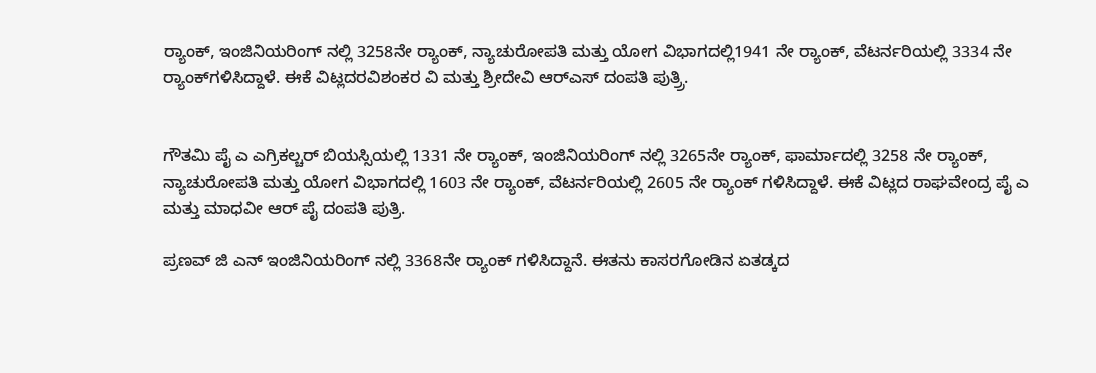ರ್‍ಯಾಂಕ್‌, ಇಂಜಿನಿಯರಿಂಗ್ ನಲ್ಲಿ 3258ನೇ ರ್‍ಯಾಂಕ್‌, ನ್ಯಾಚುರೋಪತಿ ಮತ್ತು ಯೋಗ ವಿಭಾಗದಲ್ಲಿ1941 ನೇ ರ್‍ಯಾಂಕ್‌, ವೆಟರ್ನರಿಯಲ್ಲಿ 3334 ನೇ ರ್‍ಯಾಂಕ್‌ಗಳಿಸಿದ್ದಾಳೆ. ಈಕೆ ವಿಟ್ಲದರವಿಶಂಕರ ವಿ ಮತ್ತು ಶ್ರೀದೇವಿ ಆರ್‍ಎಸ್‍ ದಂಪತಿ ಪುತ್ರ್ರಿ.


ಗೌತಮಿ ಪೈ ಎ ಎಗ್ರಿಕಲ್ಚರ್ ಬಿಯಸ್ಸಿಯಲ್ಲಿ 1331 ನೇ ರ್‍ಯಾಂಕ್‌, ಇಂಜಿನಿಯರಿಂಗ್ ನಲ್ಲಿ 3265ನೇ ರ್‍ಯಾಂಕ್‌, ಫಾರ್ಮಾದಲ್ಲಿ 3258 ನೇ ರ್‍ಯಾಂಕ್‌, ನ್ಯಾಚುರೋಪತಿ ಮತ್ತು ಯೋಗ ವಿಭಾಗದಲ್ಲಿ 1603 ನೇ ರ್‍ಯಾಂಕ್‌, ವೆಟರ್ನರಿಯಲ್ಲಿ 2605 ನೇ ರ್‍ಯಾಂಕ್‌ ಗಳಿಸಿದ್ದಾಳೆ. ಈಕೆ ವಿಟ್ಲದ ರಾಘವೇಂದ್ರ ಪೈ ಎ ಮತ್ತು ಮಾಧವೀ ಆರ್ ಪೈ ದಂಪತಿ ಪುತ್ರಿ.

ಪ್ರಣವ್ ಜಿ ಎನ್‍ ಇಂಜಿನಿಯರಿಂಗ್ ನಲ್ಲಿ 3368ನೇ ರ್‍ಯಾಂಕ್‌ ಗಳಿಸಿದ್ದಾನೆ. ಈತನು ಕಾಸರಗೋಡಿನ ಏತಡ್ಕದ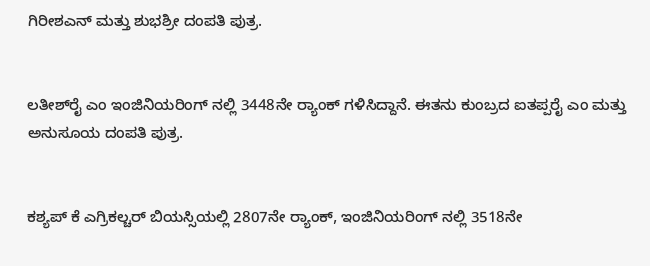ಗಿರೀಶಎನ್ ಮತ್ತು ಶುಭಶ್ರೀ ದಂಪತಿ ಪುತ್ರ.


ಲತೀಶ್‍ರೈ ಎಂ ಇಂಜಿನಿಯರಿಂಗ್ ನಲ್ಲಿ 3448ನೇ ರ್‍ಯಾಂಕ್‌ ಗಳಿಸಿದ್ದಾನೆ. ಈತನು ಕುಂಬ್ರದ ಐತಪ್ಪರೈ ಎಂ ಮತ್ತು ಅನುಸೂಯ ದಂಪತಿ ಪುತ್ರ.


ಕಶ್ಯಪ್ ಕೆ ಎಗ್ರಿಕಲ್ಚರ್ ಬಿಯಸ್ಸಿಯಲ್ಲಿ 2807ನೇ ರ್‍ಯಾಂಕ್‌, ಇಂಜಿನಿಯರಿಂಗ್ ನಲ್ಲಿ 3518ನೇ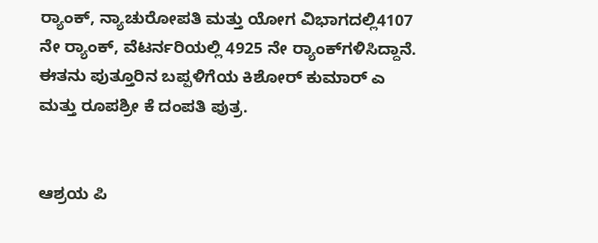ರ್‍ಯಾಂಕ್‌, ನ್ಯಾಚುರೋಪತಿ ಮತ್ತು ಯೋಗ ವಿಭಾಗದಲ್ಲಿ4107 ನೇ ರ್‍ಯಾಂಕ್‌, ವೆಟರ್ನರಿಯಲ್ಲಿ 4925 ನೇ ರ್‍ಯಾಂಕ್‌ಗಳಿಸಿದ್ದಾನೆ. ಈತನು ಪುತ್ತೂರಿನ ಬಪ್ಪಳಿಗೆಯ ಕಿಶೋರ್ ಕುಮಾರ್ ಎ ಮತ್ತು ರೂಪಶ್ರೀ ಕೆ ದಂಪತಿ ಪುತ್ರ.


ಆಶ್ರಯ ಪಿ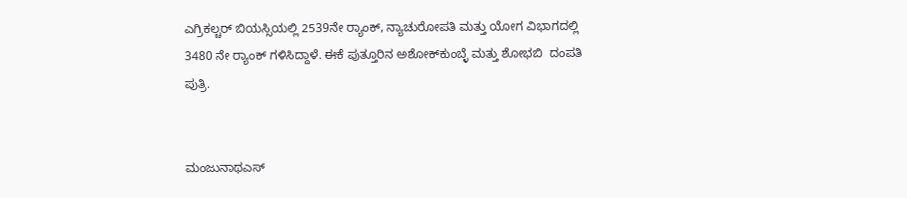ಎಗ್ರಿಕಲ್ಚರ್ ಬಿಯಸ್ಸಿಯಲ್ಲಿ 2539ನೇ ರ್‍ಯಾಂಕ್‌, ನ್ಯಾಚುರೋಪತಿ ಮತ್ತು ಯೋಗ ವಿಭಾಗದಲ್ಲಿ 3480 ನೇ ರ್‍ಯಾಂಕ್‌ ಗಳಿಸಿದ್ದಾಳೆ. ಈಕೆ ಪುತ್ತೂರಿನ ಅಶೋಕ್‍ಕುಂಬ್ಳೆ ಮತ್ತು ಶೋಭಬಿ  ದಂಪತಿ ಪುತ್ರಿ.


ಮಂಜುನಾಥಎಸ್‍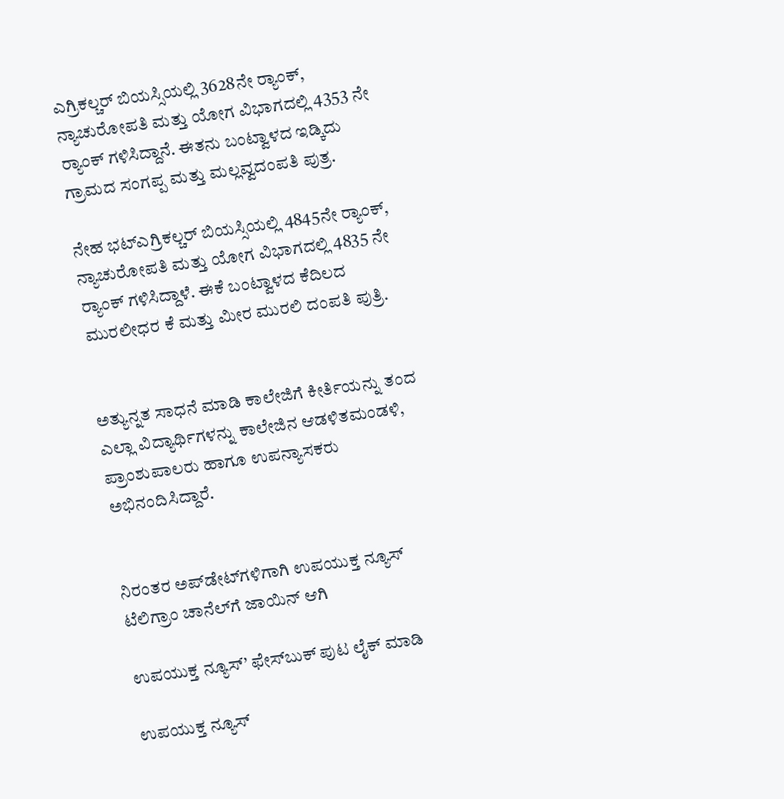ಎಗ್ರಿಕಲ್ಚರ್ ಬಿಯಸ್ಸಿಯಲ್ಲಿ 3628ನೇ ರ್‍ಯಾಂಕ್‌, ನ್ಯಾಚುರೋಪತಿ ಮತ್ತು ಯೋಗ ವಿಭಾಗದಲ್ಲಿ 4353 ನೇ ರ್‍ಯಾಂಕ್‌ ಗಳಿಸಿದ್ದಾನೆ. ಈತನು ಬಂಟ್ವಾಳದ ಇಡ್ಕಿದು ಗ್ರಾಮದ ಸಂಗಪ್ಪ ಮತ್ತು ಮಲ್ಲವ್ವದಂಪತಿ ಪುತ್ರ.

ನೇಹ ಭಟ್‍ಎಗ್ರಿಕಲ್ಚರ್ ಬಿಯಸ್ಸಿಯಲ್ಲಿ 4845ನೇ ರ್‍ಯಾಂಕ್‌, ನ್ಯಾಚುರೋಪತಿ ಮತ್ತು ಯೋಗ ವಿಭಾಗದಲ್ಲಿ 4835 ನೇ ರ್‍ಯಾಂಕ್‌ ಗಳಿಸಿದ್ದಾಳೆ. ಈಕೆ ಬಂಟ್ವಾಳದ ಕೆದಿಲದ ಮುರಲೀಧರ ಕೆ ಮತ್ತು ಮೀರ ಮುರಲಿ ದಂಪತಿ ಪುತ್ರಿ.


ಅತ್ಯುನ್ನತ ಸಾಧನೆ ಮಾಡಿ ಕಾಲೇಜಿಗೆ ಕೀರ್ತಿಯನ್ನು ತಂದ ಎಲ್ಲಾ ವಿದ್ಯಾರ್ಥಿಗಳನ್ನು ಕಾಲೇಜಿನ ಆಡಳಿತಮಂಡಳಿ, ಪ್ರಾಂಶುಪಾಲರು ಹಾಗೂ ಉಪನ್ಯಾಸಕರು ಅಭಿನಂದಿಸಿದ್ದಾರೆ.


ನಿರಂತರ ಅಪ್‌ಡೇಟ್‌ಗಳಿಗಾಗಿ ಉಪಯುಕ್ತ ನ್ಯೂಸ್‌ ಟೆಲಿಗ್ರಾಂ ಚಾನೆಲ್‌ಗೆ ಜಾಯಿನ್‌ ಆಗಿ

ಉಪಯುಕ್ತ ನ್ಯೂಸ್‌’ ಫೇಸ್‌ಬುಕ್ ಪುಟ ಲೈಕ್ ಮಾಡಿ

ಉಪಯುಕ್ತ ನ್ಯೂಸ್‌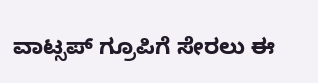ವಾಟ್ಸಪ್‌ ಗ್ರೂಪಿಗೆ ಸೇರಲು ಈ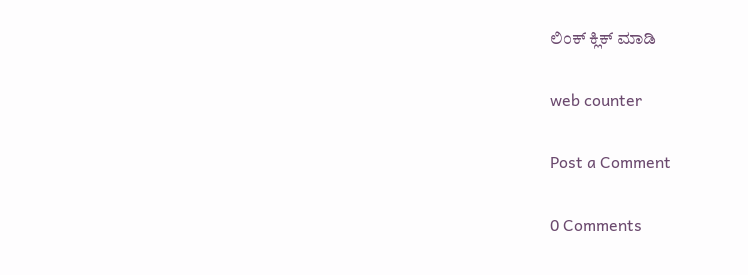ಲಿಂಕ್ ಕ್ಲಿಕ್ ಮಾಡಿ

web counter

Post a Comment

0 Comments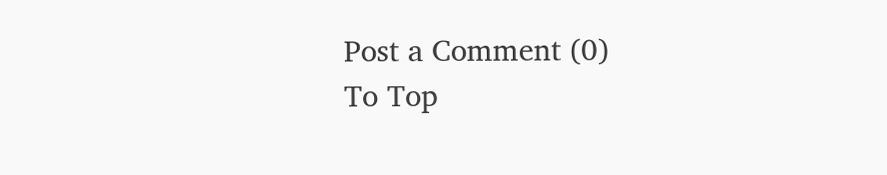Post a Comment (0)
To Top